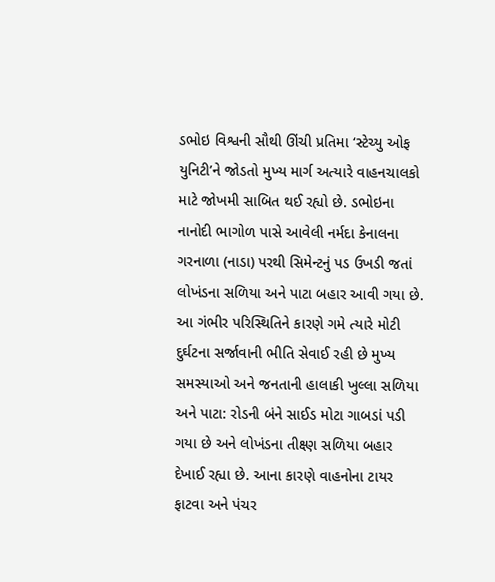ડભોઇ વિશ્વની સૌથી ઊંચી પ્રતિમા ‘સ્ટેચ્યુ ઓફ યુનિટી’ને જોડતો મુખ્ય માર્ગ અત્યારે વાહનચાલકો માટે જોખમી સાબિત થઈ રહ્યો છે. ડભોઇના નાનોદી ભાગોળ પાસે આવેલી નર્મદા કેનાલના ગરનાળા (નાડા) પરથી સિમેન્ટનું પડ ઉખડી જતાં લોખંડના સળિયા અને પાટા બહાર આવી ગયા છે. આ ગંભીર પરિસ્થિતિને કારણે ગમે ત્યારે મોટી દુર્ઘટના સર્જાવાની ભીતિ સેવાઈ રહી છે મુખ્ય સમસ્યાઓ અને જનતાની હાલાકી ખુલ્લા સળિયા અને પાટા: રોડની બંને સાઈડ મોટા ગાબડાં પડી ગયા છે અને લોખંડના તીક્ષ્ણ સળિયા બહાર દેખાઈ રહ્યા છે. આના કારણે વાહનોના ટાયર ફાટવા અને પંચર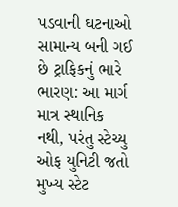પડવાની ઘટનાઓ સામાન્ય બની ગઈ છે ટ્રાફિકનું ભારે ભારણ: આ માર્ગ માત્ર સ્થાનિક નથી, પરંતુ સ્ટેચ્યુ ઓફ યુનિટી જતો મુખ્ય સ્ટેટ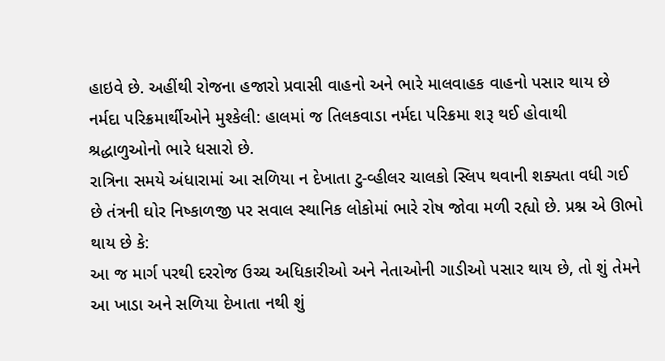હાઇવે છે. અહીંથી રોજના હજારો પ્રવાસી વાહનો અને ભારે માલવાહક વાહનો પસાર થાય છે નર્મદા પરિક્રમાર્થીઓને મુશ્કેલી: હાલમાં જ તિલકવાડા નર્મદા પરિક્રમા શરૂ થઈ હોવાથી શ્રદ્ધાળુઓનો ભારે ધસારો છે.
રાત્રિના સમયે અંધારામાં આ સળિયા ન દેખાતા ટુ-વ્હીલર ચાલકો સ્લિપ થવાની શક્યતા વધી ગઈ છે તંત્રની ઘોર નિષ્કાળજી પર સવાલ સ્થાનિક લોકોમાં ભારે રોષ જોવા મળી રહ્યો છે. પ્રશ્ન એ ઊભો થાય છે કે:
આ જ માર્ગ પરથી દરરોજ ઉચ્ચ અધિકારીઓ અને નેતાઓની ગાડીઓ પસાર થાય છે, તો શું તેમને આ ખાડા અને સળિયા દેખાતા નથી શું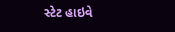સ્ટેટ હાઇવે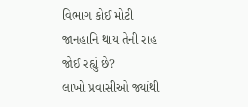વિભાગ કોઈ મોટી જાનહાનિ થાય તેની રાહ જોઈ રહ્યું છે?
લાખો પ્રવાસીઓ જ્યાંથી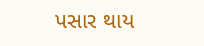પસાર થાય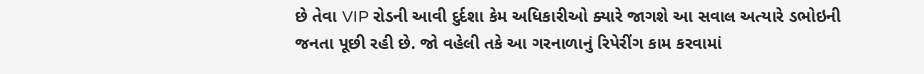છે તેવા VIP રોડની આવી દુર્દશા કેમ અધિકારીઓ ક્યારે જાગશે આ સવાલ અત્યારે ડભોઇની જનતા પૂછી રહી છે. જો વહેલી તકે આ ગરનાળાનું રિપેરીંગ કામ કરવામાં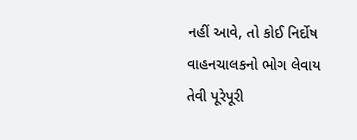નહીં આવે, તો કોઈ નિર્દોષ વાહનચાલકનો ભોગ લેવાય તેવી પૂરેપૂરી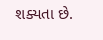શક્યતા છે.